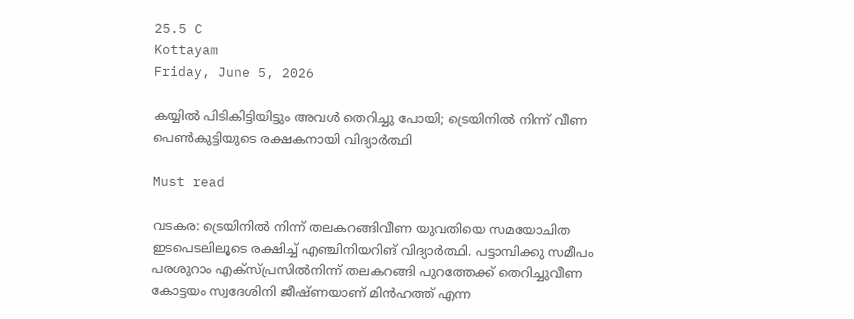25.5 C
Kottayam
Friday, June 5, 2026

കയ്യില്‍ പിടികിട്ടിയിട്ടും അവള്‍ തെറിച്ചു പോയി; ട്രെയിനില്‍ നിന്ന് വീണ പെണ്‍കുട്ടിയുടെ രക്ഷകനായി വിദ്യാര്‍ത്ഥി

Must read

വടകര: ട്രെയിനില്‍ നിന്ന് തലകറങ്ങിവീണ യുവതിയെ സമയോചിത ഇടപെടലിലൂടെ രക്ഷിച്ച് എഞ്ചിനിയറിങ് വിദ്യാര്‍ത്ഥി. പട്ടാമ്പിക്കു സമീപം പരശുറാം എക്‌സ്പ്രസില്‍നിന്ന് തലകറങ്ങി പുറത്തേക്ക് തെറിച്ചുവീണ കോട്ടയം സ്വദേശിനി ജീഷ്ണയാണ് മിന്‍ഹത്ത് എന്ന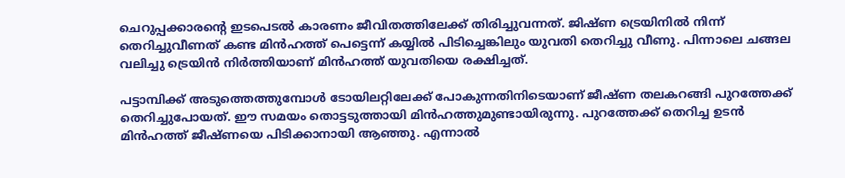ചെറുപ്പക്കാരന്റെ ഇടപെടല്‍ കാരണം ജീവിതത്തിലേക്ക് തിരിച്ചുവന്നത്. ജിഷ്ണ ട്രെയിനില്‍ നിന്ന് തെറിച്ചുവീണത് കണ്ട മിന്‍ഹത്ത് പെട്ടെന്ന് കയ്യില്‍ പിടിച്ചെങ്കിലും യുവതി തെറിച്ചു വീണു. പിന്നാലെ ചങ്ങല വലിച്ചു ട്രെയിന്‍ നിര്‍ത്തിയാണ് മിന്‍ഹത്ത് യുവതിയെ രക്ഷിച്ചത്.

പട്ടാമ്പിക്ക് അടുത്തെത്തുമ്പോള്‍ ടോയിലറ്റിലേക്ക് പോകുന്നതിനിടെയാണ് ജീഷ്ണ തലകറങ്ങി പുറത്തേക്ക് തെറിച്ചുപോയത്. ഈ സമയം തൊട്ടടുത്തായി മിന്‍ഹത്തുമുണ്ടായിരുന്നു. പുറത്തേക്ക് തെറിച്ച ഉടന്‍ മിന്‍ഹത്ത് ജീഷ്ണയെ പിടിക്കാനായി ആഞ്ഞു. എന്നാല്‍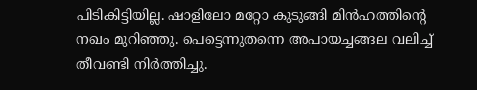പിടികിട്ടിയില്ല. ഷാളിലോ മറ്റോ കുടുങ്ങി മിന്‍ഹത്തിന്റെ നഖം മുറിഞ്ഞു. പെട്ടെന്നുതന്നെ അപായച്ചങ്ങല വലിച്ച് തീവണ്ടി നിര്‍ത്തിച്ചു.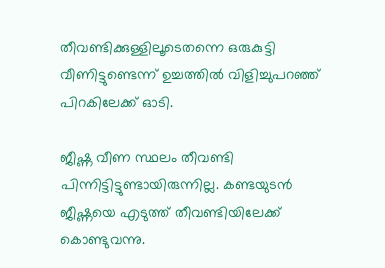തീവണ്ടിക്കുള്ളിലൂടെതന്നെ ഒരുകുട്ടി വീണിട്ടുണ്ടെന്ന് ഉച്ചത്തില്‍ വിളിച്ചുപറഞ്ഞ് പിറകിലേക്ക് ഓടി.

ജീഷ്ണ വീണ സ്ഥലം തീവണ്ടി പിന്നിട്ടിട്ടുണ്ടായിരുന്നില്ല. കണ്ടയുടന്‍ ജീഷ്ണയെ എടുത്ത് തീവണ്ടിയിലേക്ക് കൊണ്ടുവന്നു.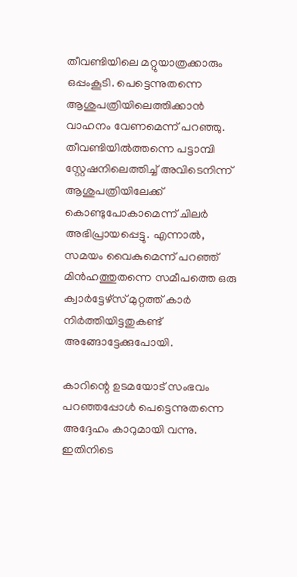തീവണ്ടിയിലെ മറ്റുയാത്രക്കാരും ഒപ്പംകൂടി. പെട്ടെന്നുതന്നെ ആശുപത്രിയിലെത്തിക്കാന്‍ വാഹനം വേണമെന്ന് പറഞ്ഞു. തീവണ്ടിയില്‍ത്തന്നെ പട്ടാമ്പി സ്റ്റേഷനിലെത്തിച്ച് അവിടെനിന്ന് ആശുപത്രിയിലേക്ക് കൊണ്ടുപോകാമെന്ന് ചിലര്‍ അഭിപ്രായപ്പെട്ടു. എന്നാല്‍, സമയം വൈകുമെന്ന് പറഞ്ഞ് മിന്‍ഹത്തുതന്നെ സമീപത്തെ ഒരു ക്വാര്‍ട്ടേഴ്സ് മുറ്റത്ത് കാര്‍ നിര്‍ത്തിയിട്ടതുകണ്ട് അങ്ങോട്ടേക്കുപോയി.

കാറിന്റെ ഉടമയോട് സംഭവം പറഞ്ഞപ്പോള്‍ പെട്ടെന്നുതന്നെ അദ്ദേഹം കാറുമായി വന്നു. ഇതിനിടെ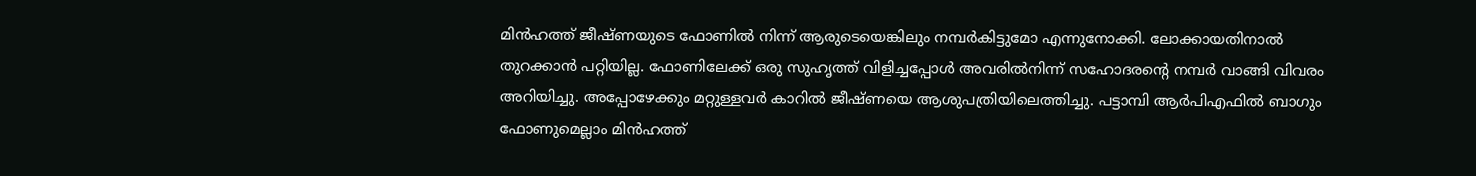മിന്‍ഹത്ത് ജീഷ്ണയുടെ ഫോണില്‍ നിന്ന് ആരുടെയെങ്കിലും നമ്പര്‍കിട്ടുമോ എന്നുനോക്കി. ലോക്കായതിനാല്‍ തുറക്കാന്‍ പറ്റിയില്ല. ഫോണിലേക്ക് ഒരു സുഹൃത്ത് വിളിച്ചപ്പോള്‍ അവരില്‍നിന്ന് സഹോദരന്റെ നമ്പര്‍ വാങ്ങി വിവരം അറിയിച്ചു. അപ്പോഴേക്കും മറ്റുള്ളവര്‍ കാറില്‍ ജീഷ്ണയെ ആശുപത്രിയിലെത്തിച്ചു. പട്ടാമ്പി ആര്‍പിഎഫില്‍ ബാഗും ഫോണുമെല്ലാം മിന്‍ഹത്ത്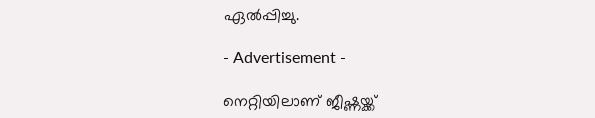ഏല്‍പ്പിച്ചു.

- Advertisement -

നെറ്റിയിലാണ് ജീഷ്ണയ്ക്ക്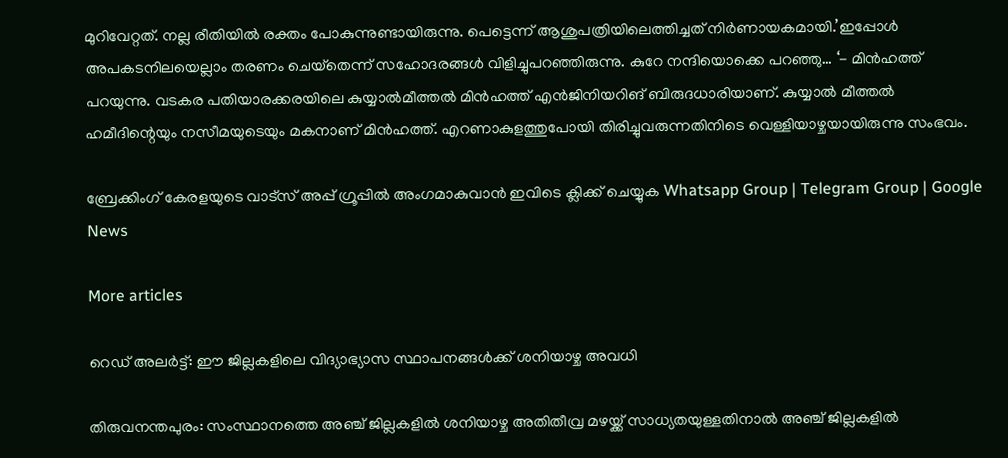മുറിവേറ്റത്. നല്ല രീതിയില്‍ രക്തം പോകുന്നുണ്ടായിരുന്നു. പെട്ടെന്ന് ആശുപത്രിയിലെത്തിച്ചത് നിര്‍ണായകമായി.’ഇപ്പോള്‍ അപകടനിലയെല്ലാം തരണം ചെയ്‌തെന്ന് സഹോദരങ്ങള്‍ വിളിച്ചുപറഞ്ഞിരുന്നു. കുറേ നന്ദിയൊക്കെ പറഞ്ഞു… ‘- മിന്‍ഹത്ത് പറയുന്നു. വടകര പതിയാരക്കരയിലെ കുയ്യാല്‍മീത്തല്‍ മിന്‍ഹത്ത് എന്‍ജിനിയറിങ് ബിരുദധാരിയാണ്. കുയ്യാല്‍ മീത്തല്‍ ഹമീദിന്റെയും നസീമയുടെയും മകനാണ് മിന്‍ഹത്ത്. എറണാകുളത്തുപോയി തിരിച്ചുവരുന്നതിനിടെ വെള്ളിയാഴ്ചയായിരുന്നു സംഭവം.

ബ്രേക്കിംഗ് കേരളയുടെ വാട്സ് അപ്പ് ഗ്രൂപ്പിൽ അംഗമാകുവാൻ ഇവിടെ ക്ലിക്ക് ചെയ്യുക Whatsapp Group | Telegram Group | Google News

More articles

റെഡ് അലർട്ട്: ഈ ജില്ലകളിലെ വിദ്യാഭ്യാസ സ്ഥാപനങ്ങൾക്ക് ശനിയാഴ്ച അവധി

തിരുവനന്തപുരം: സംസ്ഥാനത്തെ അഞ്ച് ജില്ലകളിൽ ശനിയാഴ്ച അതിതീവ്ര മഴയ്ക്ക് സാധ്യതയുള്ളതിനാൽ അഞ്ച് ജില്ലകളിൽ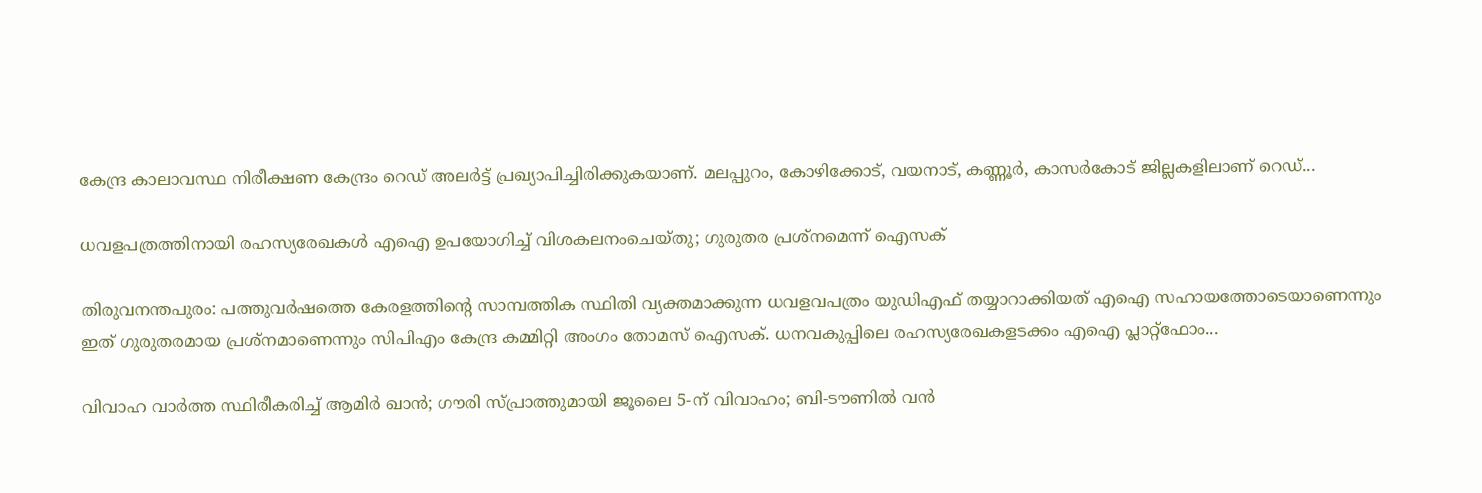കേന്ദ്ര കാലാവസ്ഥ നിരീക്ഷണ കേന്ദ്രം റെഡ് അലർട്ട് പ്രഖ്യാപിച്ചിരിക്കുകയാണ്. മലപ്പുറം, കോഴിക്കോട്, വയനാട്, കണ്ണൂർ, കാസർകോട് ജില്ലകളിലാണ് റെഡ്...

ധവളപത്രത്തിനായി രഹസ്യരേഖകൾ എഐ ഉപയോഗിച്ച് വിശകലനംചെയ്തു; ഗുരുതര പ്രശ്‌നമെന്ന് ഐസക്

തിരുവനന്തപുരം: പത്തുവർഷത്തെ കേരളത്തിന്റെ സാമ്പത്തിക സ്ഥിതി വ്യക്തമാക്കുന്ന ധവളവപത്രം യുഡിഎഫ് തയ്യാറാക്കിയത് എഐ സഹായത്തോടെയാണെന്നും ഇത് ഗുരുതരമായ പ്രശ്‌നമാണെന്നും സിപിഎം കേന്ദ്ര കമ്മിറ്റി അംഗം തോമസ് ഐസക്. ധനവകുപ്പിലെ രഹസ്യരേഖകളടക്കം എഐ പ്ലാറ്റ്‌ഫോം...

വിവാഹ വാർത്ത സ്ഥിരീകരിച്ച് ആമിർ ഖാൻ; ഗൗരി സ്പ്രാത്തുമായി ജൂലൈ 5-ന് വിവാഹം; ബി-ടൗണിൽ വൻ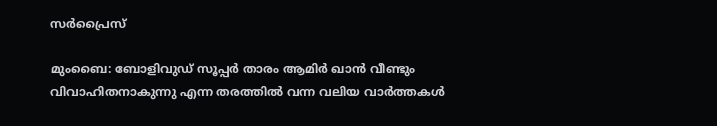സർപ്രൈസ്

മുംബൈ: ബോളിവുഡ് സൂപ്പർ താരം ആമിർ ഖാൻ വീണ്ടും വിവാഹിതനാകുന്നു എന്ന തരത്തിൽ വന്ന വലിയ വാർത്തകൾ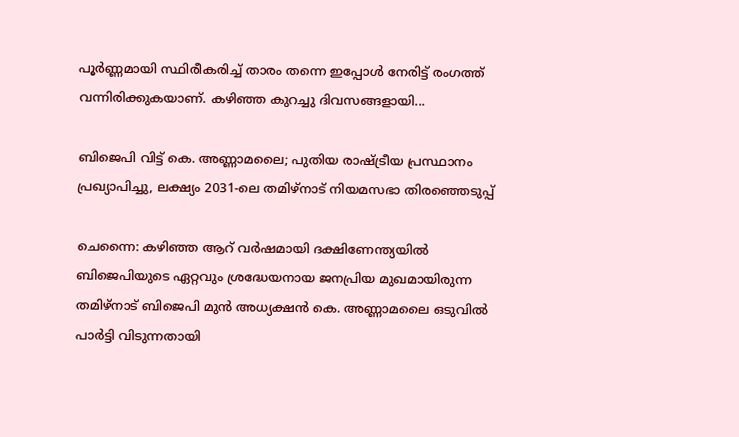പൂർണ്ണമായി സ്ഥിരീകരിച്ച് താരം തന്നെ ഇപ്പോൾ നേരിട്ട് രംഗത്ത് വന്നിരിക്കുകയാണ്. കഴിഞ്ഞ കുറച്ചു ദിവസങ്ങളായി...

ബിജെപി വിട്ട് കെ. അണ്ണാമലൈ; പുതിയ രാഷ്ട്രീയ പ്രസ്ഥാനം പ്രഖ്യാപിച്ചു, ലക്ഷ്യം 2031-ലെ തമിഴ്‌നാട് നിയമസഭാ തിരഞ്ഞെടുപ്പ്

ചെന്നൈ: കഴിഞ്ഞ ആറ് വർഷമായി ദക്ഷിണേന്ത്യയിൽ ബിജെപിയുടെ ഏറ്റവും ശ്രദ്ധേയനായ ജനപ്രിയ മുഖമായിരുന്ന തമിഴ്‌നാട് ബിജെപി മുൻ അധ്യക്ഷൻ കെ. അണ്ണാമലൈ ഒടുവിൽ പാർട്ടി വിടുന്നതായി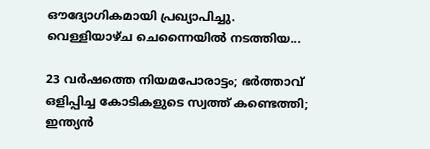ഔദ്യോഗികമായി പ്രഖ്യാപിച്ചു. വെള്ളിയാഴ്ച ചെന്നൈയിൽ നടത്തിയ...

23 വർഷത്തെ നിയമപോരാട്ടം; ഭർത്താവ് ഒളിപ്പിച്ച കോടികളുടെ സ്വത്ത് കണ്ടെത്തി; ഇന്ത്യൻ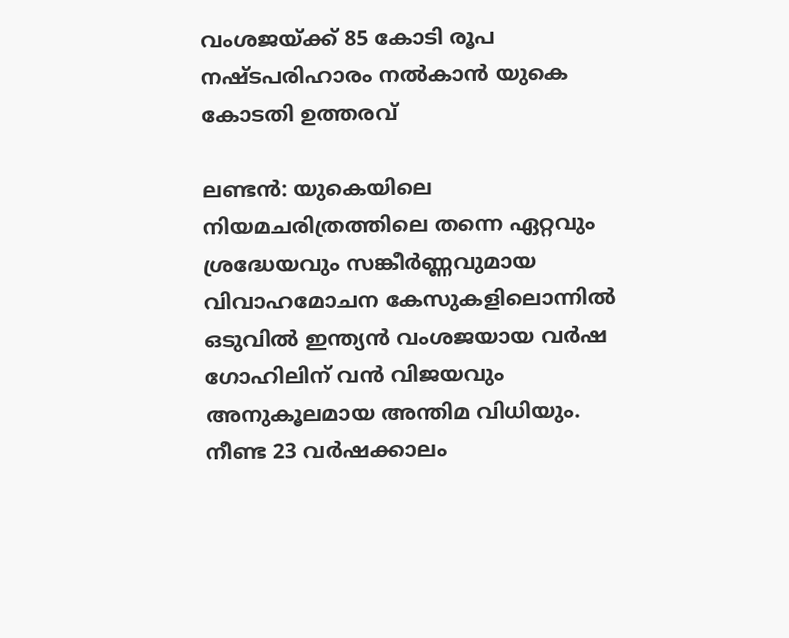വംശജയ്ക്ക് 85 കോടി രൂപ നഷ്ടപരിഹാരം നൽകാൻ യുകെ കോടതി ഉത്തരവ്

ലണ്ടൻ: യുകെയിലെ നിയമചരിത്രത്തിലെ തന്നെ ഏറ്റവും ശ്രദ്ധേയവും സങ്കീർണ്ണവുമായ വിവാഹമോചന കേസുകളിലൊന്നിൽ ഒടുവിൽ ഇന്ത്യൻ വംശജയായ വർഷ ഗോഹിലിന് വൻ വിജയവും അനുകൂലമായ അന്തിമ വിധിയും. നീണ്ട 23 വർഷക്കാലം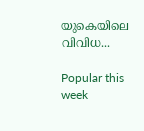യുകെയിലെ വിവിധ...

Popular this week